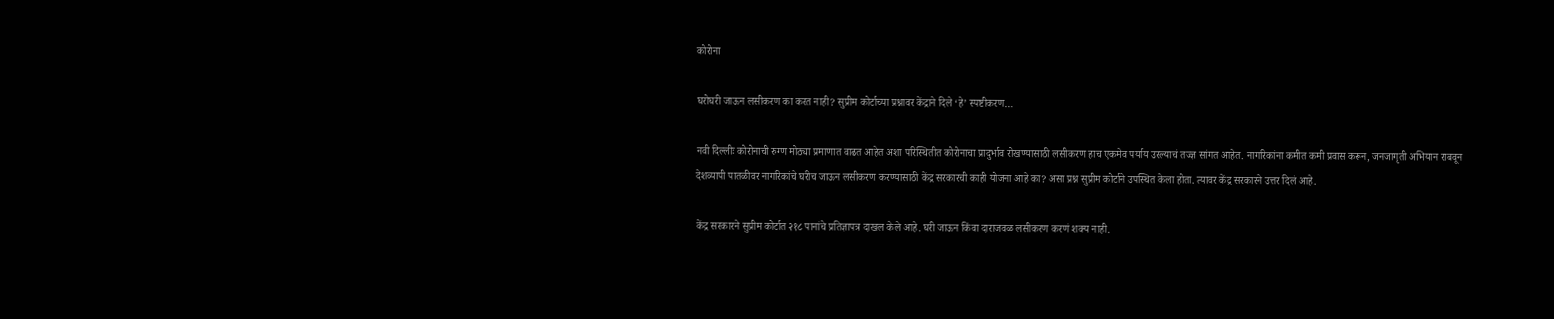कोरोना

घरोघरी जाऊन लसीकरण का करत नाही? सुप्रीम कोर्टाच्या प्रश्नावर केंद्राने दिले ‘हे’ स्पष्टीकरण…

नवी दिल्लीः कोरोनाची रुग्ण मोठ्या प्रमाणात वाढत आहेत अशा परिस्थितीत कोरोनाचा प्रादुर्भाव रोखण्यासाठी लसीकरण हाच एकमेव पर्याय उरल्याचं तज्ज्ञ सांगत आहेत. नागरिकांना कमीत कमी प्रवास करून, जनजागृती अभियान राबवून देशव्यापी पातळीवर नागरिकांचे घरीच जाऊन लसीकरण करण्यासाठी केंद्र सरकारची काही योजना आहे का? असा प्रश्न सुप्रीम कोर्टाने उपस्थित केला होता. त्यावर केंद्र सरकारने उत्तर दिलं आहे.

केंद्र सरकारने सुप्रीम कोर्टात २१८ पानांचे प्रतिज्ञापत्र दाखल केले आहे. घरी जाऊन किंवा दाराजवळ लसीकरण करणं शक्य नाही.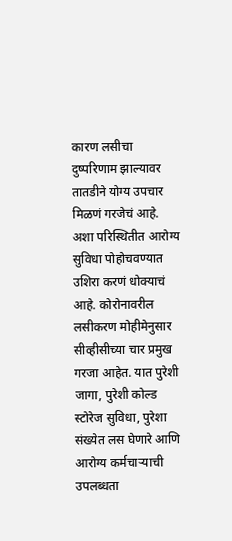कारण लसीचा दुष्परिणाम झाल्यावर तातडीने योग्य उपचार मिळणं गरजेचं आहे. अशा परिस्थितीत आरोग्य सुविधा पोहोचवण्यात उशिरा करणं धोक्याचं आहे. कोरोनावरील लसीकरण मोहीमेनुसार सीव्हीसीच्या चार प्रमुख गरजा आहेत. यात पुरेशी जागा, पुरेशी कोल्ड स्टोरेज सुविधा, पुरेशा संख्येत लस घेणारे आणि आरोग्य कर्मचाऱ्याची उपलब्धता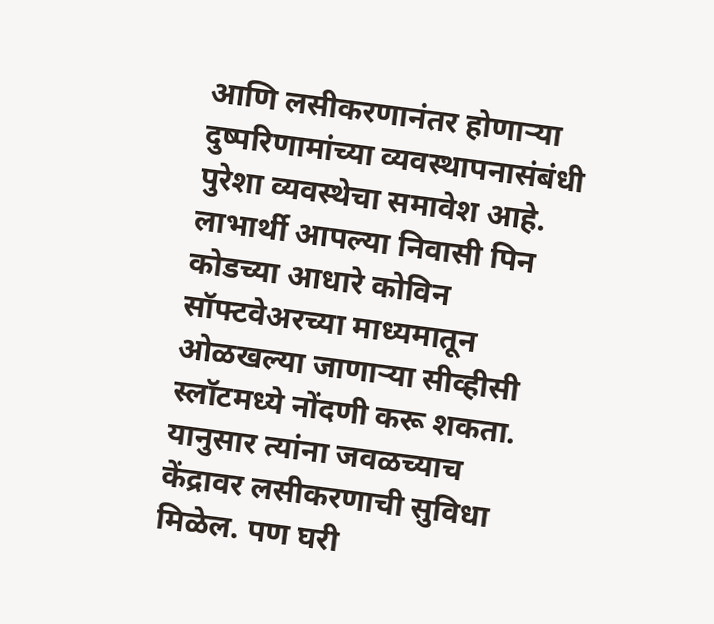आणि लसीकरणानंतर होणाऱ्या दुष्परिणामांच्या व्यवस्थापनासंबंधी पुरेशा व्यवस्थेचा समावेश आहे. लाभार्थी आपल्या निवासी पिन कोडच्या आधारे कोविन सॉफ्टवेअरच्या माध्यमातून ओळखल्या जाणाऱ्या सीव्हीसी स्लॉटमध्ये नोंदणी करू शकता. यानुसार त्यांना जवळच्याच केंद्रावर लसीकरणाची सुविधा मिळेल. पण घरी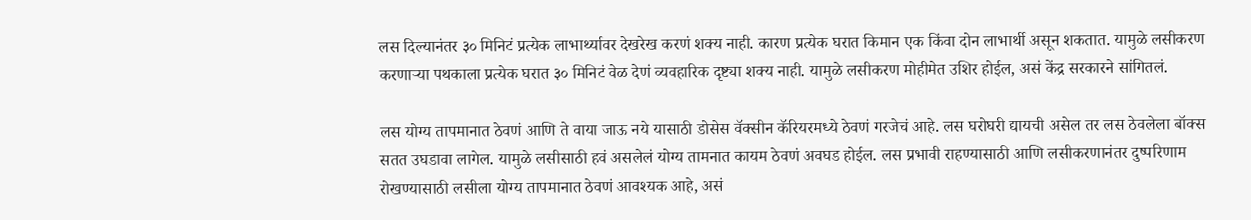लस दिल्यानंतर ३० मिनिटं प्रत्येक लाभार्थ्यावर देखरेख करणं शक्य नाही. कारण प्रत्येक घरात किमान एक किंवा दोन लाभार्थी असून शकतात. यामुळे लसीकरण करणाऱ्या पथकाला प्रत्येक घरात ३० मिनिटं वेळ देणं व्यवहारिक दृष्ट्या शक्य नाही. यामुळे लसीकरण मोहीमेत उशिर होईल, असं केंद्र सरकारने सांगितलं.

लस योग्य तापमानात ठेवणं आणि ते वाया जाऊ नये यासाठी डोसेस वॅक्सीन कॅरियरमध्ये ठेवणं गरजेचं आहे. लस घरोघरी द्यायची असेल तर लस ठेवलेला बॉक्स सतत उघडावा लागेल. यामुळे लसीसाठी हवं असलेलं योग्य तामनात कायम ठेवणं अवघड होईल. लस प्रभावी राहण्यासाठी आणि लसीकरणानंतर दुष्परिणाम रोखण्यासाठी लसीला योग्य तापमानात ठेवणं आवश्यक आहे, असं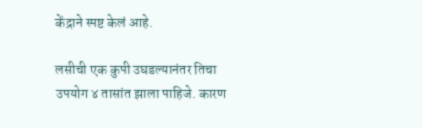केंद्राने स्पष्ट केलं आहे.

लसीची एक कुपी उघडल्यानंतर तिचा उपयोग ४ तासांत झाला पाहिजे. कारण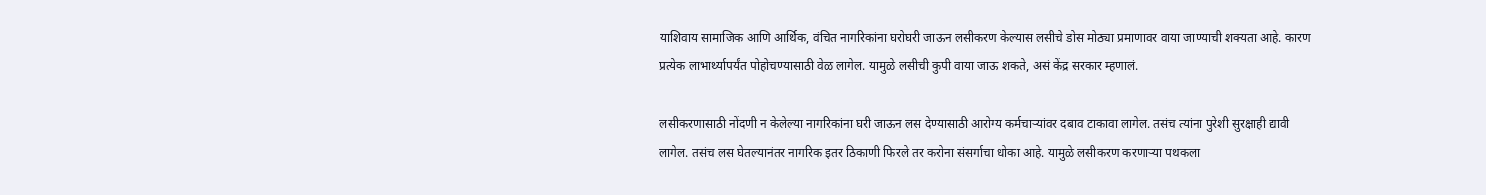याशिवाय सामाजिक आणि आर्थिक, वंचित नागरिकांना घरोघरी जाऊन लसीकरण केल्यास लसीचे डोस मोठ्या प्रमाणावर वाया जाण्याची शक्यता आहे. कारण प्रत्येक लाभार्थ्यापर्यंत पोहोचण्यासाठी वेळ लागेल. यामुळे लसीची कुपी वाया जाऊ शकते, असं केंद्र सरकार म्हणालं.

लसीकरणासाठी नोंदणी न केलेल्या नागरिकांना घरी जाऊन लस देण्यासाठी आरोग्य कर्मचाऱ्यांवर दबाव टाकावा लागेल. तसंच त्यांना पुरेशी सुरक्षाही द्यावी लागेल. तसंच लस घेतल्यानंतर नागरिक इतर ठिकाणी फिरले तर करोना संसर्गाचा धोका आहे. यामुळे लसीकरण करणाऱ्या पथकला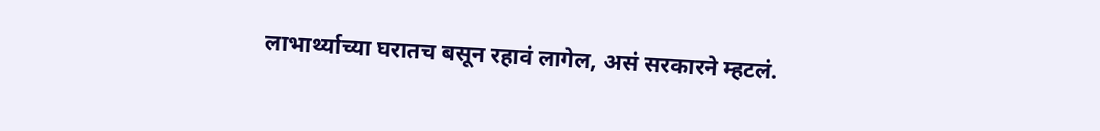लाभार्थ्याच्या घरातच बसून रहावं लागेल, असं सरकारने म्हटलं.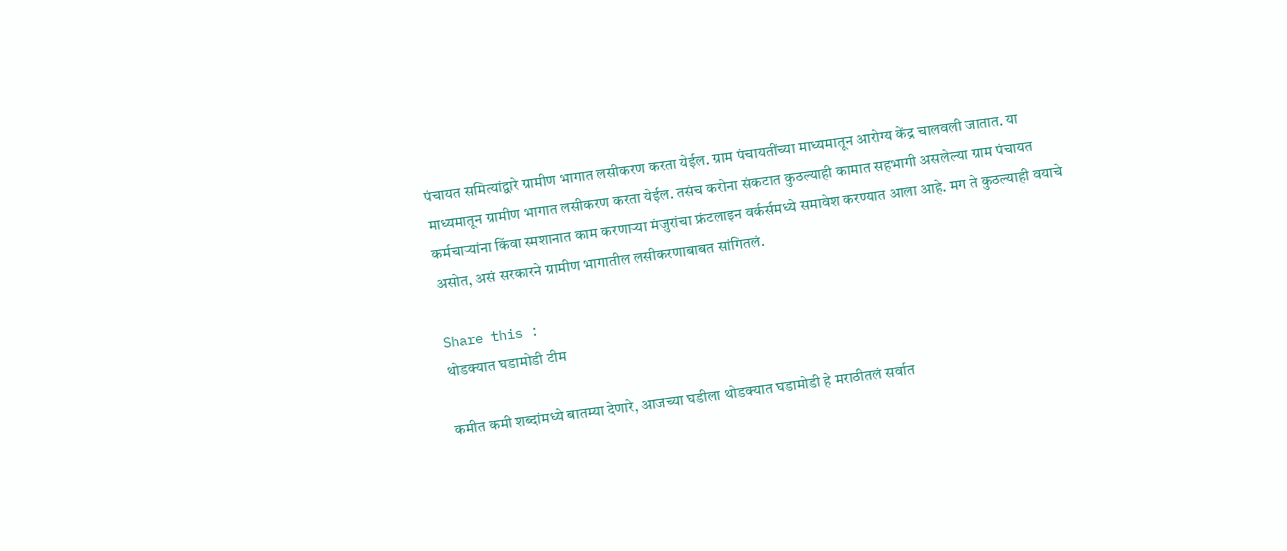पंचायत समित्यांद्वारे ग्रामीण भागात लसीकरण करता येईल. ग्राम पंचायतींच्या माध्यमातून आरोग्य केंद्र चालवली जातात. या माध्यमातून ग्रामीण भागात लसीकरण करता येईल. तसंच करोना संकटात कुठल्याही कामात सहभागी असलेल्या ग्राम पंचायत कर्मचाऱ्यांना किंवा स्मशानात काम करणाऱ्या मंजुरांचा फ्रंटलाइन वर्कर्समध्ये समावेश करण्यात आला आहे. मग ते कुठल्याही वयाचे असोत, असं सरकारने ग्रामीण भागातील लसीकरणाबाबत सांगितलं.

Share this :
थोडक्यात घडामोडी टीम

कमीत कमी शब्दांमध्ये बातम्या देणारे, आजच्या घडीला थोडक्यात घडामोडी हे मराठीतलं सर्वात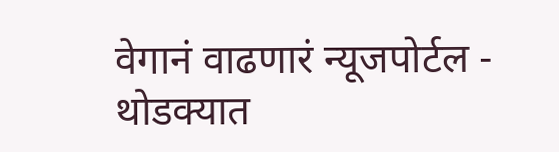वेगानं वाढणारं न्यूजपोर्टल - थोडक्यात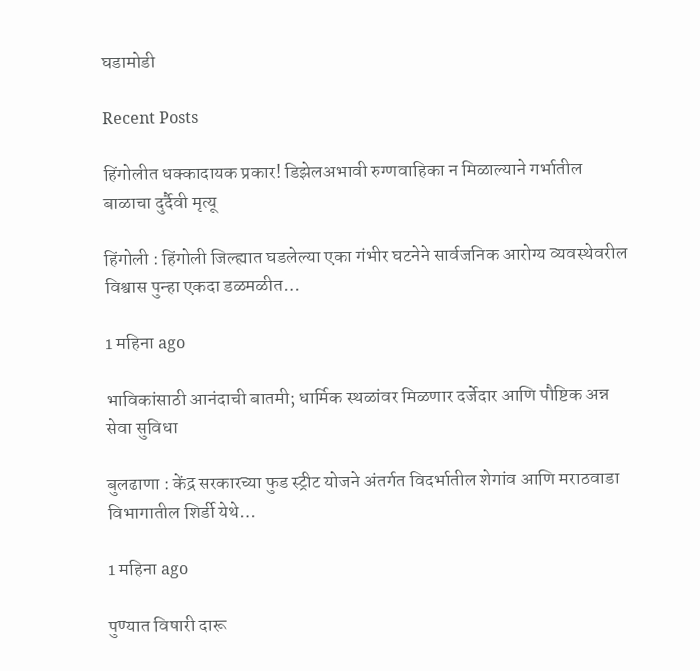घडामोडी

Recent Posts

हिंगोलीत धक्कादायक प्रकार! डिझेलअभावी रुग्णवाहिका न मिळाल्याने गर्भातील बाळाचा दुर्दैवी मृत्यू

हिंगोली : हिंगोली जिल्ह्यात घडलेल्या एका गंभीर घटनेने सार्वजनिक आरोग्य व्यवस्थेवरील विश्वास पुन्हा एकदा डळमळीत…

1 महिना ago

भाविकांसाठी आनंदाची बातमी; धार्मिक स्थळांवर मिळणार दर्जेदार आणि पौष्टिक अन्न सेवा सुविधा

बुलढाणा : केंद्र सरकारच्या फुड स्ट्रीट योजने अंतर्गत विदर्भातील शेगांव आणि मराठवाडा विभागातील शिर्डी येथे…

1 महिना ago

पुण्यात विषारी दारू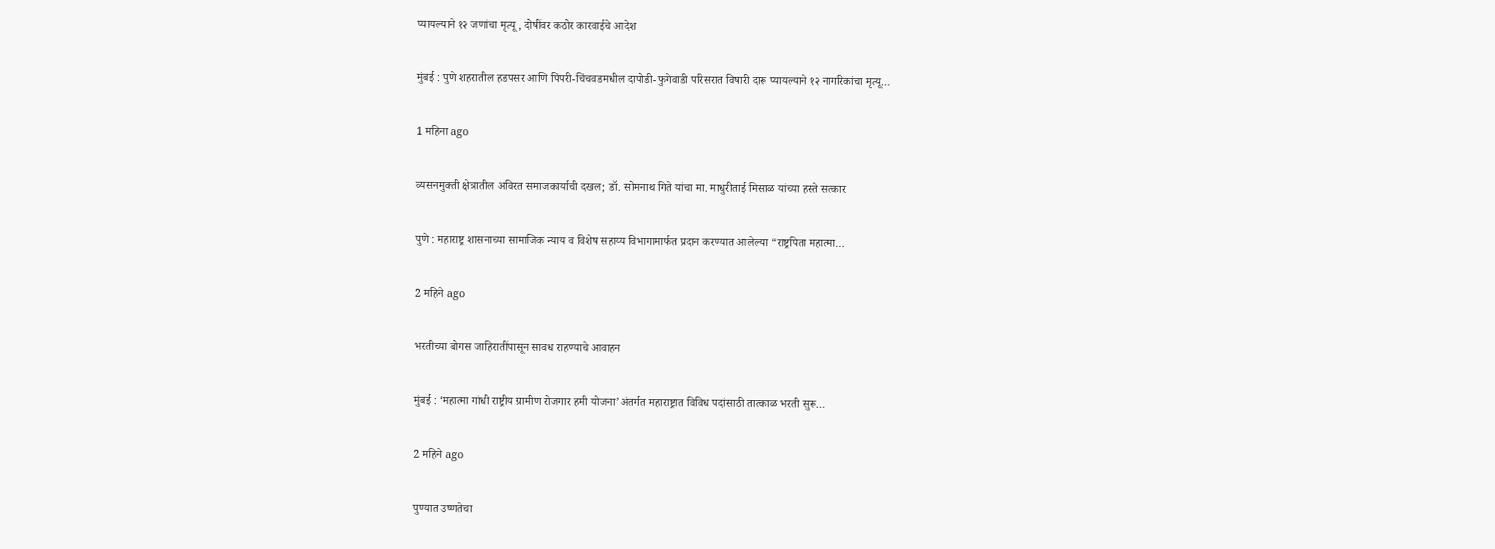प्यायल्याने १२ जणांचा मृत्यू, दोषींवर कठोर कारवाईचे आदेश

मुंबई : पुणे शहरातील हडपसर आणि पिंपरी-चिंचवडमधील दापोडी-फुगेवाडी परिसरात विषारी दारू प्यायल्याने १२ नागरिकांचा मृत्यू…

1 महिना ago

व्यसनमुक्ती क्षेत्रातील अविरत समाजकार्याची दखल; डॉ. सोमनाथ गिते यांचा मा. माधुरीताई मिसाळ यांच्या हस्ते सत्कार

पुणे : महाराष्ट्र शासनाच्या सामाजिक न्याय व विशेष सहाय्य विभागामार्फत प्रदान करण्यात आलेल्या “राष्ट्रपिता महात्मा…

2 महिने ago

भरतीच्या बोगस जाहिरातींपासून सावध राहण्याचे आवाहन

मुंबई : ‘महात्मा गांधी राष्ट्रीय ग्रामीण रोजगार हमी योजना’अंतर्गत महाराष्ट्रात विविध पदांसाठी तात्काळ भरती सुरू…

2 महिने ago

पुण्यात उष्णतेचा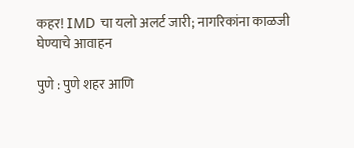कहर! IMD चा यलो अलर्ट जारी; नागरिकांना काळजी घेण्याचे आवाहन

पुणे : पुणे शहर आणि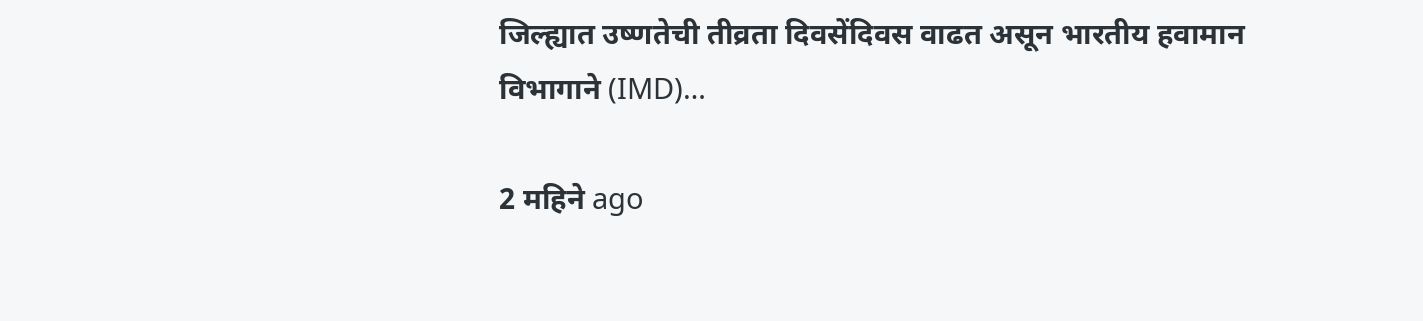जिल्ह्यात उष्णतेची तीव्रता दिवसेंदिवस वाढत असून भारतीय हवामान विभागाने (IMD)…

2 महिने ago